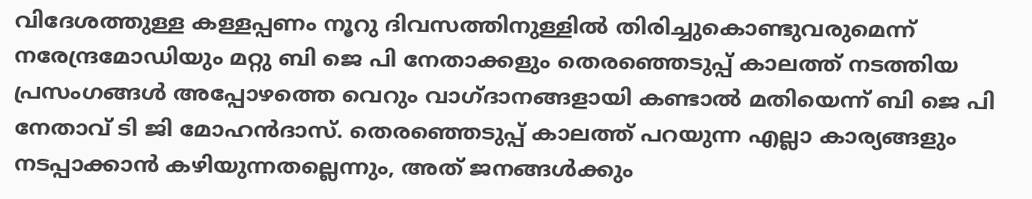വിദേശത്തുള്ള കള്ളപ്പണം നൂറു ദിവസത്തിനുള്ളിൽ തിരിച്ചുകൊണ്ടുവരുമെന്ന് നരേന്ദ്രമോഡിയും മറ്റു ബി ജെ പി നേതാക്കളും തെരഞ്ഞെടുപ്പ് കാലത്ത് നടത്തിയ പ്രസംഗങ്ങൾ അപ്പോഴത്തെ വെറും വാഗ്ദാനങ്ങളായി കണ്ടാൽ മതിയെന്ന് ബി ജെ പി നേതാവ് ടി ജി മോഹൻദാസ്. തെരഞ്ഞെടുപ്പ് കാലത്ത് പറയുന്ന എല്ലാ കാര്യങ്ങളും നടപ്പാക്കാൻ കഴിയുന്നതല്ലെന്നും, അത് ജനങ്ങൾക്കും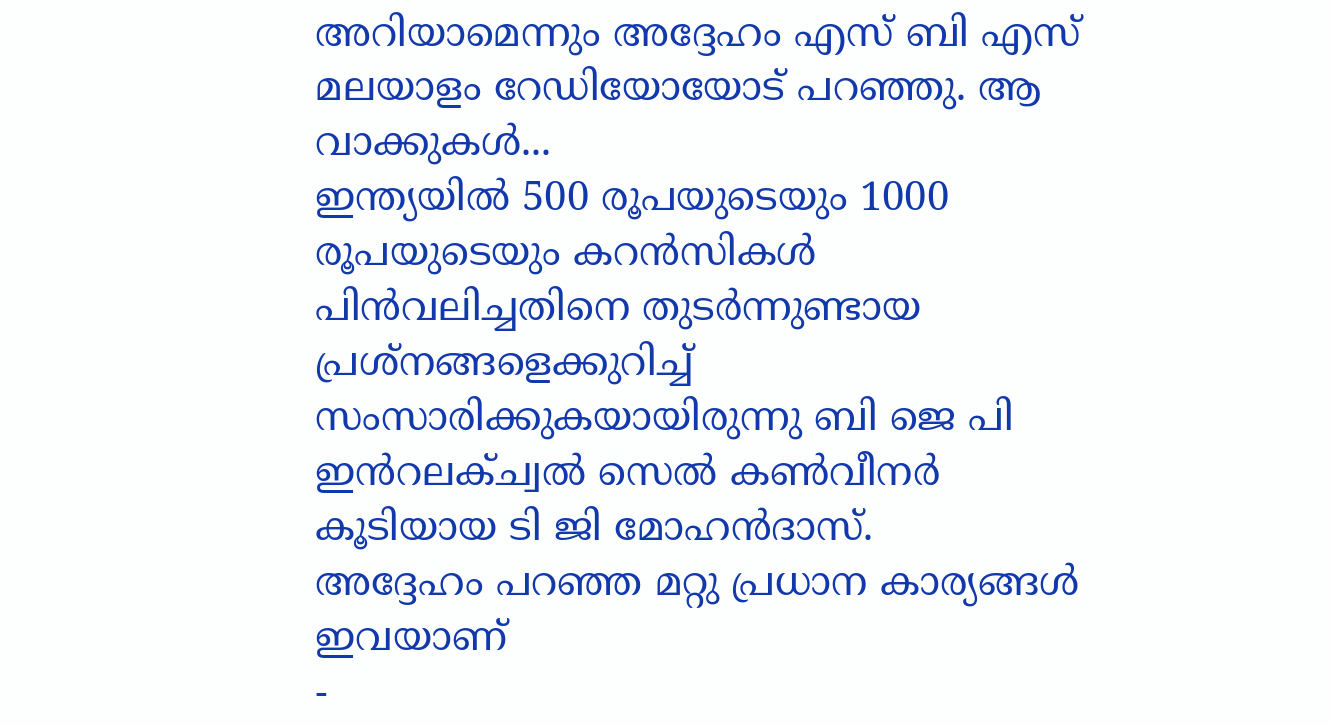അറിയാമെന്നും അദ്ദേഹം എസ് ബി എസ് മലയാളം റേഡിയോയോട് പറഞ്ഞു. ആ വാക്കുകൾ...
ഇന്ത്യയിൽ 500 രൂപയുടെയും 1000 രൂപയുടെയും കറൻസികൾ പിൻവലിച്ചതിനെ തുടർന്നുണ്ടായ പ്രശ്നങ്ങളെക്കുറിച്ച് സംസാരിക്കുകയായിരുന്നു ബി ജെ പി ഇൻറലക്ച്വൽ സെൽ കൺവീനർ കൂടിയായ ടി ജി മോഹൻദാസ്.
അദ്ദേഹം പറഞ്ഞ മറ്റു പ്രധാന കാര്യങ്ങൾ ഇവയാണ്
-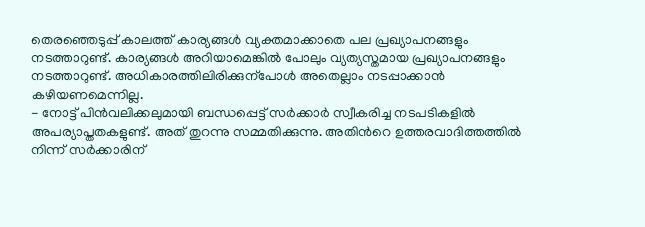തെരഞ്ഞെടുപ്പ് കാലത്ത് കാര്യങ്ങൾ വ്യക്തമാക്കാതെ പല പ്രഖ്യാപനങ്ങളും നടത്താറുണ്ട്. കാര്യങ്ങൾ അറിയാമെങ്കിൽ പോലും വ്യത്യസ്തമായ പ്രഖ്യാപനങ്ങളും നടത്താറുണ്ട്. അധികാരത്തിലിരിക്കുന്പോൾ അതെല്ലാം നടപ്പാക്കാൻ കഴിയണമെന്നില്ല.
- നോട്ട് പിൻവലിക്കലുമായി ബന്ധപ്പെട്ട് സർക്കാർ സ്വീകരിച്ച നടപടികളിൽ അപര്യാപ്തതകളുണ്ട്. അത് തുറന്നു സമ്മതിക്കുന്നു. അതിൻറെ ഉത്തരവാദിത്തത്തിൽ നിന്ന് സർക്കാരിന്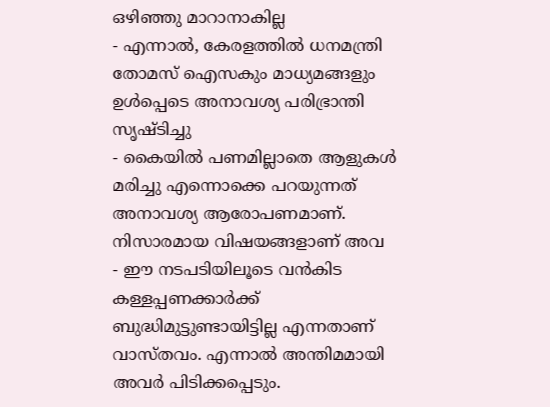ഒഴിഞ്ഞു മാറാനാകില്ല
- എന്നാൽ, കേരളത്തിൽ ധനമന്ത്രി തോമസ് ഐസകും മാധ്യമങ്ങളും ഉൾപ്പെടെ അനാവശ്യ പരിഭ്രാന്തി സൃഷ്ടിച്ചു
- കൈയിൽ പണമില്ലാതെ ആളുകൾ മരിച്ചു എന്നൊക്കെ പറയുന്നത് അനാവശ്യ ആരോപണമാണ്. നിസാരമായ വിഷയങ്ങളാണ് അവ
- ഈ നടപടിയിലൂടെ വൻകിട കള്ളപ്പണക്കാർക്ക് ബുദ്ധിമുട്ടുണ്ടായിട്ടില്ല എന്നതാണ് വാസ്തവം. എന്നാൽ അന്തിമമായി അവർ പിടിക്കപ്പെടും.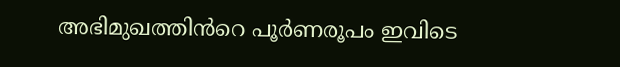അഭിമുഖത്തിൻറെ പൂർണരൂപം ഇവിടെ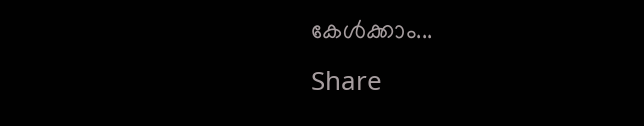കേൾക്കാം...
Share